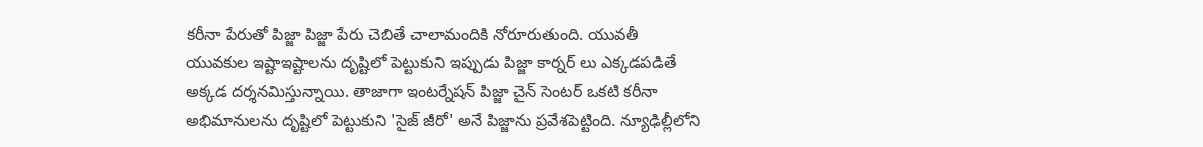కరీనా పేరుతో పిజ్జా పిజ్జా పేరు చెబితే చాలామందికి నోరూరుతుంది. యువతీ యువకుల ఇష్టాఇష్టాలను దృష్టిలో పెట్టుకుని ఇప్పుడు పిజ్జా కార్నర్ లు ఎక్కడపడితే అక్కడ దర్శనమిస్తున్నాయి. తాజాగా ఇంటర్నేషన్ పిజ్జా చైన్ సెంటర్ ఒకటి కరీనా అభిమానులను దృష్టిలో పెట్టుకుని 'సైజ్ జీరో' అనే పిజ్జాను ప్రవేశపెట్టింది. న్యూఢిల్లీలోని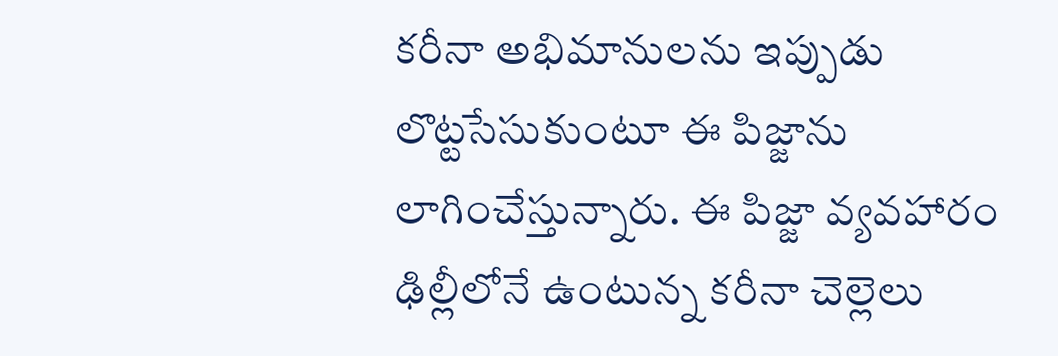కరీనా అభిమానులను ఇప్పుడు లొట్టసేసుకుంటూ ఈ పిజ్జాను లాగించేస్తున్నారు. ఈ పిజ్జా వ్యవహారం ఢిల్లీలోనే ఉంటున్న కరీనా చెల్లెలు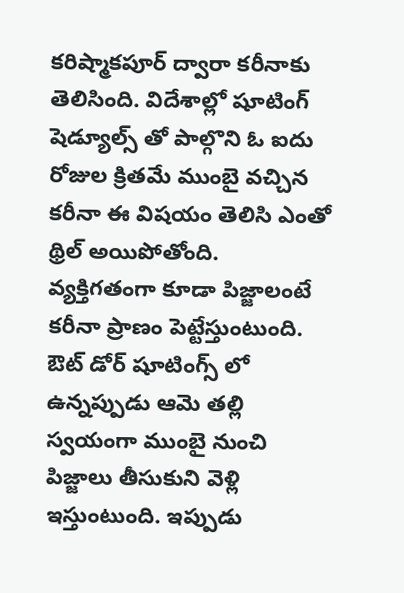కరిష్మాకపూర్ ద్వారా కరీనాకు తెలిసింది. విదేశాల్లో షూటింగ్ షెడ్యూల్స్ తో పాల్గొని ఓ ఐదు రోజుల క్రితమే ముంబై వచ్చిన కరీనా ఈ విషయం తెలిసి ఎంతో థ్రిల్ అయిపోతోంది.
వ్యక్తిగతంగా కూడా పిజ్జాలంటే కరీనా ప్రాణం పెట్టేస్తుంటుంది. ఔట్ డోర్ షూటింగ్స్ లో ఉన్నప్పుడు ఆమె తల్లి స్వయంగా ముంబై నుంచి పిజ్జాలు తీసుకుని వెళ్లి ఇస్తుంటుంది. ఇప్పుడు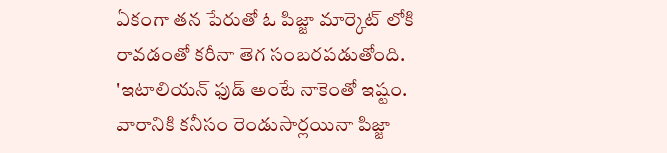ఏకంగా తన పేరుతో ఓ పిజ్జా మార్కెట్ లోకి రావడంతో కరీనా తెగ సంబరపడుతోంది. 'ఇటాలియన్ ఫుడ్ అంటే నాకెంతో ఇష్టం. వారానికి కనీసం రెండుసార్లయినా పిజ్జా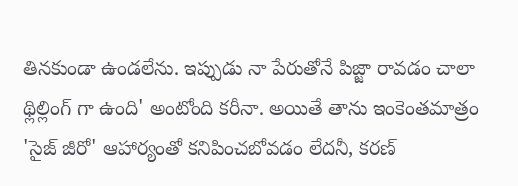తినకుండా ఉండలేను. ఇప్పుడు నా పేరుతోనే పిజ్జా రావడం చాలా థ్లిల్లింగ్ గా ఉంది' అంటోంది కరీనా. అయితే తాను ఇంకెంతమాత్రం 'సైజ్ జీరో' ఆహార్యంతో కనిపించబోవడం లేదనీ, కరణ్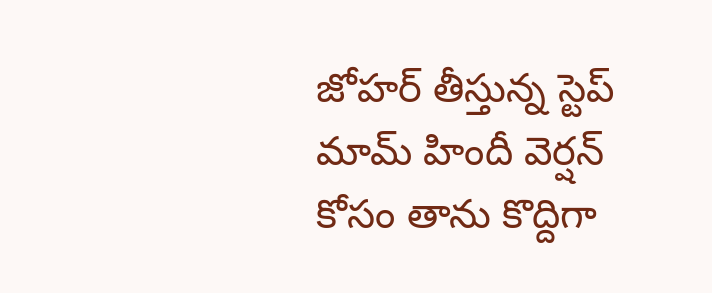జోహర్ తీస్తున్న స్టెప్ మామ్ హిందీ వెర్షన్ కోసం తాను కొద్దిగా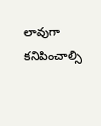లావుగా కనిపించాల్సి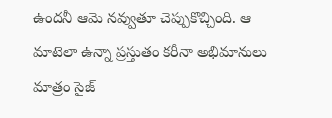ఉందనీ ఆమె నవ్వుతూ చెప్పుకొచ్చింది. ఆ మాటెలా ఉన్నా ప్రస్తుతం కరీనా అభిమానులు మాత్రం సైజ్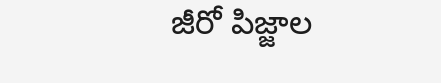జీరో పిజ్జాల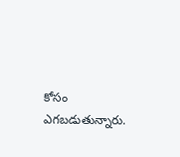కోసం
ఎగబడుతున్నారు.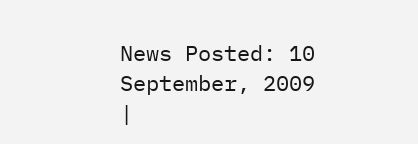News Posted: 10 September, 2009
|